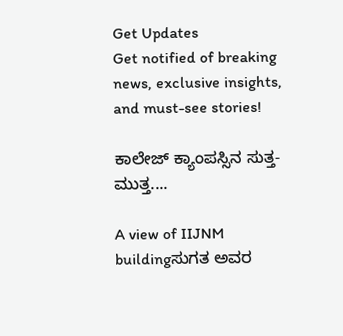Get Updates
Get notified of breaking news, exclusive insights, and must-see stories!

ಕಾಲೇಜ್‌ ಕ್ಯಾಂಪಸ್ಸಿನ ಸುತ್ತ- ಮುತ್ತ....

A view of IIJNM buildingಸುಗತ ಅವರ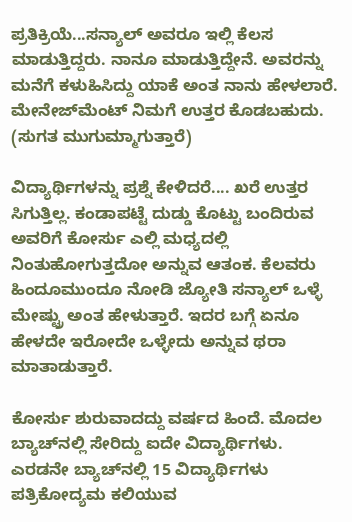ಪ್ರತಿಕ್ರಿಯೆ...ಸನ್ಯಾಲ್‌ ಅವರೂ ಇಲ್ಲಿ ಕೆಲಸ ಮಾಡುತ್ತಿದ್ದರು. ನಾನೂ ಮಾಡುತ್ತಿದ್ದೇನೆ. ಅವರನ್ನು ಮನೆಗೆ ಕಳುಹಿಸಿದ್ದು ಯಾಕೆ ಅಂತ ನಾನು ಹೇಳಲಾರೆ. ಮೇನೇಜ್‌ಮೆಂಟ್‌ ನಿಮಗೆ ಉತ್ತರ ಕೊಡಬಹುದು. (ಸುಗತ ಮುಗುಮ್ಮಾಗುತ್ತಾರೆ)

ವಿದ್ಯಾರ್ಥಿಗಳನ್ನು ಪ್ರಶ್ನೆ ಕೇಳಿದರೆ.... ಖರೆ ಉತ್ತರ ಸಿಗುತ್ತಿಲ್ಲ. ಕಂಡಾಪಟ್ಟೆ ದುಡ್ಡು ಕೊಟ್ಟು ಬಂದಿರುವ ಅವರಿಗೆ ಕೋರ್ಸು ಎಲ್ಲಿ ಮಧ್ಯದಲ್ಲಿ ನಿಂತುಹೋಗುತ್ತದೋ ಅನ್ನುವ ಆತಂಕ. ಕೆಲವರು ಹಿಂದೂಮುಂದೂ ನೋಡಿ ಜ್ಯೋತಿ ಸನ್ಯಾಲ್‌ ಒಳ್ಳೆ ಮೇಷ್ಟ್ರು ಅಂತ ಹೇಳುತ್ತಾರೆ. ಇದರ ಬಗ್ಗೆ ಏನೂ ಹೇಳದೇ ಇರೋದೇ ಒಳ್ಳೇದು ಅನ್ನುವ ಥರಾ ಮಾತಾಡುತ್ತಾರೆ.

ಕೋರ್ಸು ಶುರುವಾದದ್ದು ವರ್ಷದ ಹಿಂದೆ. ಮೊದಲ ಬ್ಯಾಚ್‌ನಲ್ಲಿ ಸೇರಿದ್ದು ಐದೇ ವಿದ್ಯಾರ್ಥಿಗಳು. ಎರಡನೇ ಬ್ಯಾಚ್‌ನಲ್ಲಿ 15 ವಿದ್ಯಾರ್ಥಿಗಳು ಪತ್ರಿಕೋದ್ಯಮ ಕಲಿಯುವ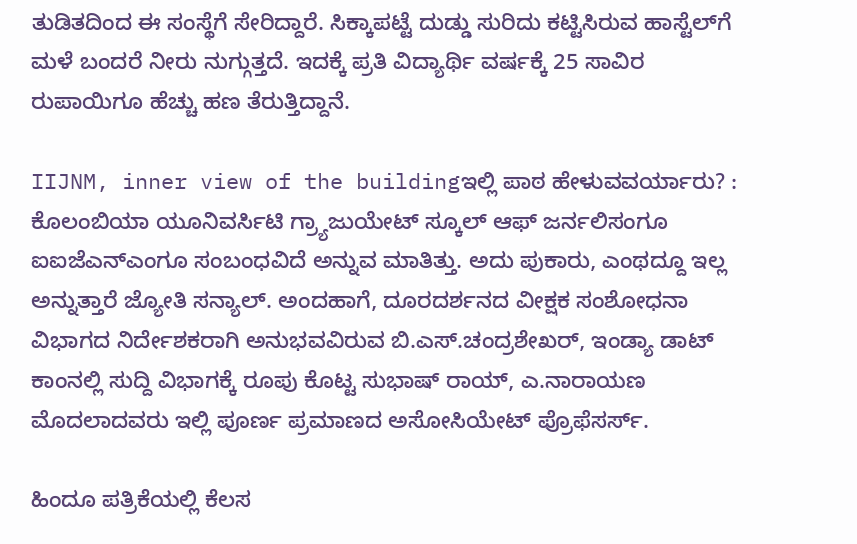ತುಡಿತದಿಂದ ಈ ಸಂಸ್ಥೆಗೆ ಸೇರಿದ್ದಾರೆ. ಸಿಕ್ಕಾಪಟ್ಟೆ ದುಡ್ಡು ಸುರಿದು ಕಟ್ಟಿಸಿರುವ ಹಾಸ್ಟೆಲ್‌ಗೆ ಮಳೆ ಬಂದರೆ ನೀರು ನುಗ್ಗುತ್ತದೆ. ಇದಕ್ಕೆ ಪ್ರತಿ ವಿದ್ಯಾರ್ಥಿ ವರ್ಷಕ್ಕೆ 25 ಸಾವಿರ ರುಪಾಯಿಗೂ ಹೆಚ್ಚು ಹಣ ತೆರುತ್ತಿದ್ದಾನೆ.

IIJNM, inner view of the buildingಇಲ್ಲಿ ಪಾಠ ಹೇಳುವವರ್ಯಾರು? : ಕೊಲಂಬಿಯಾ ಯೂನಿವರ್ಸಿಟಿ ಗ್ರ್ಯಾಜುಯೇಟ್‌ ಸ್ಕೂಲ್‌ ಆಫ್‌ ಜರ್ನಲಿಸಂಗೂ ಐಐಜೆಎನ್‌ಎಂಗೂ ಸಂಬಂಧವಿದೆ ಅನ್ನುವ ಮಾತಿತ್ತು. ಅದು ಪುಕಾರು, ಎಂಥದ್ದೂ ಇಲ್ಲ ಅನ್ನುತ್ತಾರೆ ಜ್ಯೋತಿ ಸನ್ಯಾಲ್‌. ಅಂದಹಾಗೆ, ದೂರದರ್ಶನದ ವೀಕ್ಷಕ ಸಂಶೋಧನಾ ವಿಭಾಗದ ನಿರ್ದೇಶಕರಾಗಿ ಅನುಭವವಿರುವ ಬಿ.ಎಸ್‌.ಚಂದ್ರಶೇಖರ್‌, ಇಂಡ್ಯಾ ಡಾಟ್‌ ಕಾಂನಲ್ಲಿ ಸುದ್ದಿ ವಿಭಾಗಕ್ಕೆ ರೂಪು ಕೊಟ್ಟ ಸುಭಾಷ್‌ ರಾಯ್‌, ಎ.ನಾರಾಯಣ ಮೊದಲಾದವರು ಇಲ್ಲಿ ಪೂರ್ಣ ಪ್ರಮಾಣದ ಅಸೋಸಿಯೇಟ್‌ ಪ್ರೊಫೆಸರ್ಸ್‌.

ಹಿಂದೂ ಪತ್ರಿಕೆಯಲ್ಲಿ ಕೆಲಸ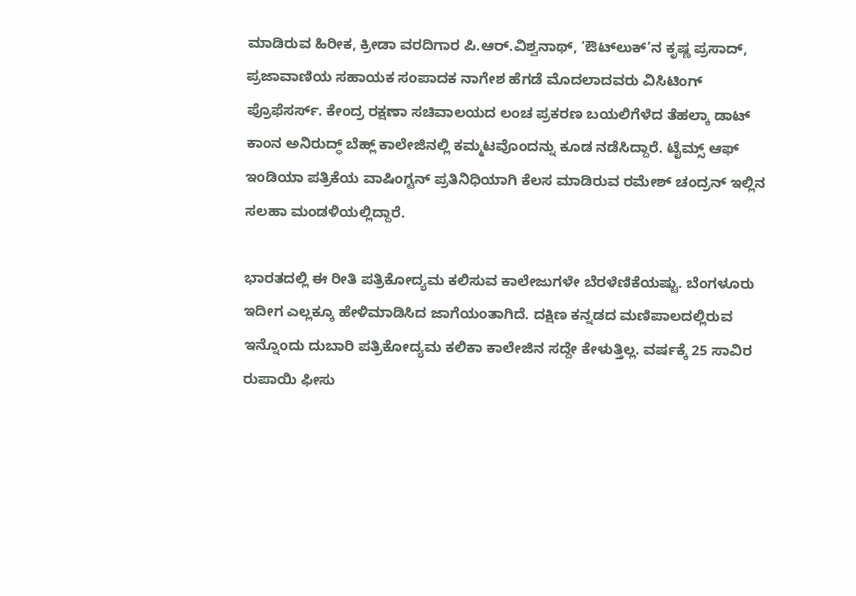ಮಾಡಿರುವ ಹಿರೀಕ, ಕ್ರೀಡಾ ವರದಿಗಾರ ಪಿ.ಆರ್‌.ವಿಶ್ವನಾಥ್‌, ‘ಔಟ್‌ಲುಕ್‌’ನ ಕೃಷ್ಣ ಪ್ರಸಾದ್‌, ಪ್ರಜಾವಾಣಿಯ ಸಹಾಯಕ ಸಂಪಾದಕ ನಾಗೇಶ ಹೆಗಡೆ ಮೊದಲಾದವರು ವಿಸಿಟಿಂಗ್‌ ಪ್ರೊಫೆಸರ್ಸ್‌. ಕೇಂದ್ರ ರಕ್ಷಣಾ ಸಚಿವಾಲಯದ ಲಂಚ ಪ್ರಕರಣ ಬಯಲಿಗೆಳೆದ ತೆಹಲ್ಕಾ ಡಾಟ್‌ ಕಾಂನ ಅನಿರುದ್ಧ್‌ ಬೆಹ್ಲ್‌ ಕಾಲೇಜಿನಲ್ಲಿ ಕಮ್ಮಟವೊಂದನ್ನು ಕೂಡ ನಡೆಸಿದ್ದಾರೆ. ಟೈಮ್ಸ್‌ ಆಫ್‌ ಇಂಡಿಯಾ ಪತ್ರಿಕೆಯ ವಾಷಿಂಗ್ಟನ್‌ ಪ್ರತಿನಿಧಿಯಾಗಿ ಕೆಲಸ ಮಾಡಿರುವ ರಮೇಶ್‌ ಚಂದ್ರನ್‌ ಇಲ್ಲಿನ ಸಲಹಾ ಮಂಡಳಿಯಲ್ಲಿದ್ದಾರೆ.

ಭಾರತದಲ್ಲಿ ಈ ರೀತಿ ಪತ್ರಿಕೋದ್ಯಮ ಕಲಿಸುವ ಕಾಲೇಜುಗಳೇ ಬೆರಳೆಣಿಕೆಯಷ್ಟು. ಬೆಂಗಳೂರು ಇದೀಗ ಎಲ್ಲಕ್ಕೂ ಹೇಳಿಮಾಡಿಸಿದ ಜಾಗೆಯಂತಾಗಿದೆ. ದಕ್ಷಿಣ ಕನ್ನಡದ ಮಣಿಪಾಲದಲ್ಲಿರುವ ಇನ್ನೊಂದು ದುಬಾರಿ ಪತ್ರಿಕೋದ್ಯಮ ಕಲಿಕಾ ಕಾಲೇಜಿನ ಸದ್ದೇ ಕೇಳುತ್ತಿಲ್ಲ. ವರ್ಷಕ್ಕೆ 25 ಸಾವಿರ ರುಪಾಯಿ ಫೀಸು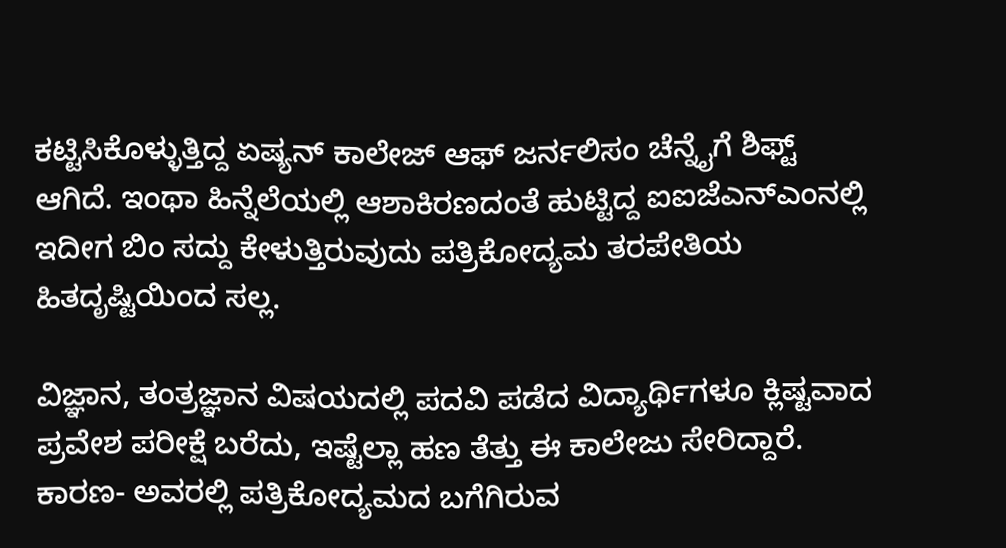ಕಟ್ಟಿಸಿಕೊಳ್ಳುತ್ತಿದ್ದ ಏಷ್ಯನ್‌ ಕಾಲೇಜ್‌ ಆಫ್‌ ಜರ್ನಲಿಸಂ ಚೆನ್ನೈಗೆ ಶಿಫ್ಟ್‌ ಆಗಿದೆ. ಇಂಥಾ ಹಿನ್ನೆಲೆಯಲ್ಲಿ ಆಶಾಕಿರಣದಂತೆ ಹುಟ್ಟಿದ್ದ ಐಐಜೆಎನ್‌ಎಂನಲ್ಲಿ ಇದೀಗ ಬಿಂ ಸದ್ದು ಕೇಳುತ್ತಿರುವುದು ಪತ್ರಿಕೋದ್ಯಮ ತರಪೇತಿಯ ಹಿತದೃಷ್ಟಿಯಿಂದ ಸಲ್ಲ.

ವಿಜ್ಞಾನ, ತಂತ್ರಜ್ಞಾನ ವಿಷಯದಲ್ಲಿ ಪದವಿ ಪಡೆದ ವಿದ್ಯಾರ್ಥಿಗಳೂ ಕ್ಲಿಷ್ಟವಾದ ಪ್ರವೇಶ ಪರೀಕ್ಷೆ ಬರೆದು, ಇಷ್ಟೆಲ್ಲಾ ಹಣ ತೆತ್ತು ಈ ಕಾಲೇಜು ಸೇರಿದ್ದಾರೆ. ಕಾರಣ- ಅವರಲ್ಲಿ ಪತ್ರಿಕೋದ್ಯಮದ ಬಗೆಗಿರುವ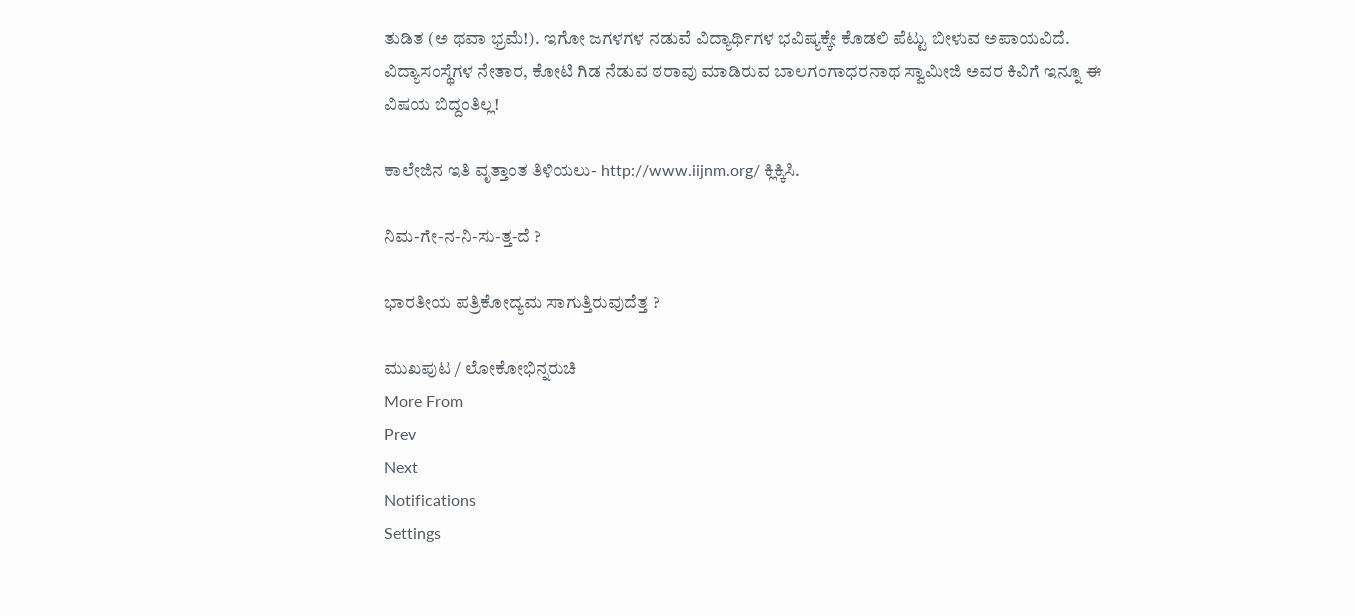ತುಡಿತ (ಅ ಥವಾ ಭ್ರಮೆ!). ಇಗೋ ಜಗಳಗಳ ನಡುವೆ ವಿದ್ಯಾರ್ಥಿಗಳ ಭವಿಷ್ಯಕ್ಕೇ ಕೊಡಲಿ ಪೆಟ್ಟು ಬೀಳುವ ಅಪಾಯವಿದೆ. ವಿದ್ಯಾಸಂಸ್ಥೆಗಳ ನೇತಾರ, ಕೋಟಿ ಗಿಡ ನೆಡುವ ಠರಾವು ಮಾಡಿರುವ ಬಾಲಗಂಗಾಧರನಾಥ ಸ್ವಾಮೀಜಿ ಅವರ ಕಿವಿಗೆ ಇನ್ನೂ ಈ ವಿಷಯ ಬಿದ್ದಂತಿಲ್ಲ!

ಕಾಲೇಜಿನ ಇತಿ ವೃತ್ತಾಂತ ತಿಳಿಯಲು- http://www.iijnm.org/ ಕ್ಲಿಕ್ಕಿಸಿ.

ನಿಮ-ಗೇ-ನ-ನಿ-ಸು-ತ್ತ-ದೆ ?

ಭಾರತೀಯ ಪತ್ರಿಕೋದ್ಯಮ ಸಾಗುತ್ತಿರುವುದೆತ್ತ ?

ಮುಖಪುಟ / ಲೋಕೋಭಿನ್ನರುಚಿ
More From
Prev
Next
Notifications
Settings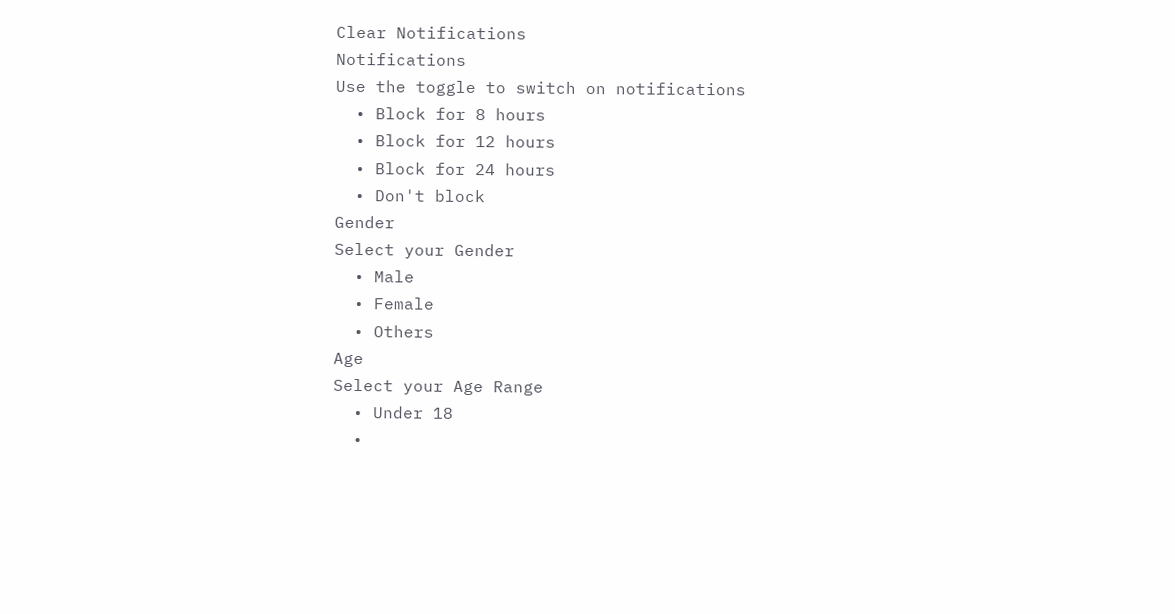Clear Notifications
Notifications
Use the toggle to switch on notifications
  • Block for 8 hours
  • Block for 12 hours
  • Block for 24 hours
  • Don't block
Gender
Select your Gender
  • Male
  • Female
  • Others
Age
Select your Age Range
  • Under 18
  •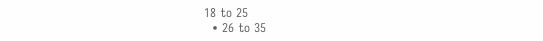18 to 25
  • 26 to 35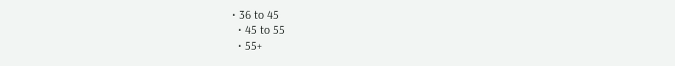• 36 to 45
  • 45 to 55
  • 55+